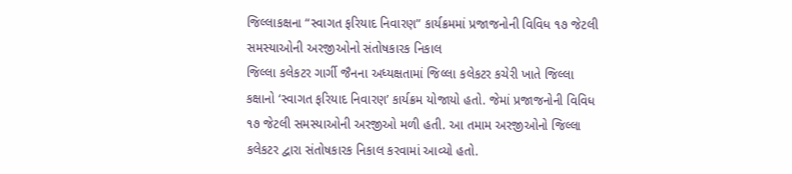જિલ્લાકક્ષના “સ્વાગત ફરિયાદ નિવારણ” કાર્યક્રમમાં પ્રજાજનોની વિવિધ ૧૭ જેટલી સમસ્યાઓની અરજીઓનો સંતોષકારક નિકાલ
જિલ્લા કલેકટર ગાર્ગી જૈનના અધ્યક્ષતામાં જિલ્લા કલેકટર કચેરી ખાતે જિલ્લા કક્ષાનો ‘સ્વાગત ફરિયાદ નિવારણ’ કાર્યક્રમ યોજાયો હતો. જેમાં પ્રજાજનોની વિવિધ ૧૭ જેટલી સમસ્યાઓની અરજીઓ મળી હતી. આ તમામ અરજીઓનો જિલ્લા કલેકટર દ્વારા સંતોષકારક નિકાલ કરવામાં આવ્યો હતો.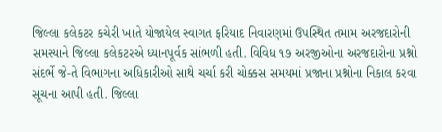જિલ્લા કલેકટર કચેરી ખાતે યોજાયેલ સ્વાગત ફરિયાદ નિવારણમાં ઉપસ્થિત તમામ અરજદારોની સમસ્યાને જિલ્લા કલેકટરએ ધ્યાનપૂર્વક સાંભળી હતી. વિવિધ ૧૭ અરજીઓના અરજદારોના પ્રશ્નો સંદર્ભે જે-તે વિભાગના અધિકારીઓ સાથે ચર્ચા કરી ચોક્કસ સમયમાં પ્રજાના પ્રશ્નોના નિકાલ કરવા સૂચના આપી હતી. જિલ્લા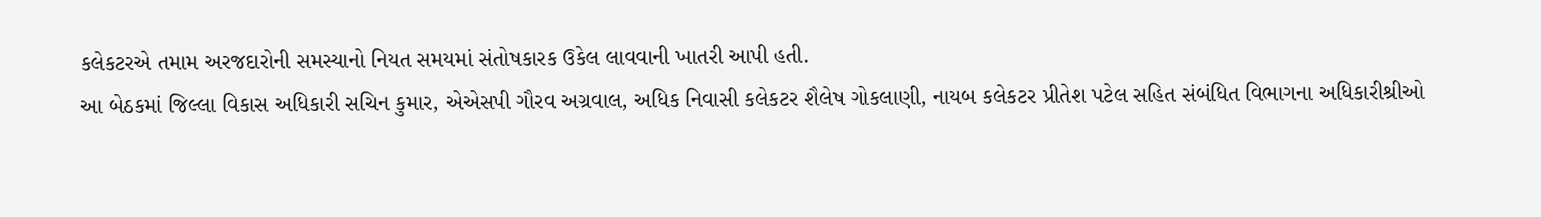કલેકટરએ તમામ અરજદારોની સમસ્યાનો નિયત સમયમાં સંતોષકારક ઉકેલ લાવવાની ખાતરી આપી હતી.
આ બેઠકમાં જિલ્લા વિકાસ અધિકારી સચિન કુમાર, એએસપી ગૌરવ અગ્રવાલ, અધિક નિવાસી કલેકટર શૈલેષ ગોકલાણી, નાયબ કલેકટર પ્રીતેશ પટેલ સહિત સંબંધિત વિભાગના અધિકારીશ્રીઓ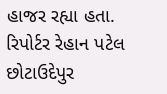હાજર રહ્યા હતા.
રિપોર્ટર રેહાન પટેલ છોટાઉદેપુર